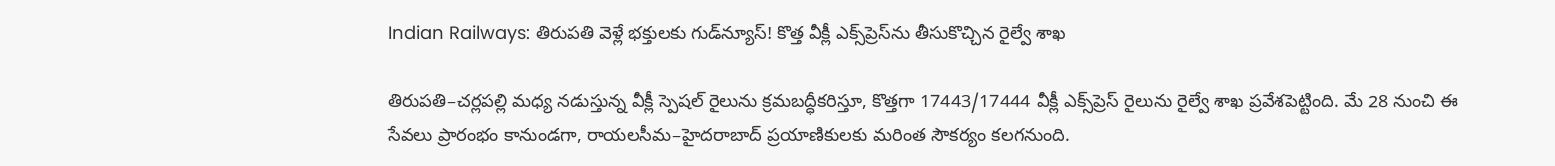Indian Railways: తిరుపతి వెళ్లే భక్తులకు గుడ్‌న్యూస్‌! కొత్త వీక్లీ ఎక్స్‌ప్రెస్‌ను తీసుకొచ్చిన రైల్వే శాఖ

తిరుపతి–చర్లపల్లి మధ్య నడుస్తున్న వీక్లీ స్పెషల్ రైలును క్రమబద్ధీకరిస్తూ, కొత్తగా 17443/17444 వీక్లీ ఎక్స్‌ప్రెస్ రైలును రైల్వే శాఖ ప్రవేశపెట్టింది. మే 28 నుంచి ఈ సేవలు ప్రారంభం కానుండగా, రాయలసీమ–హైదరాబాద్ ప్రయాణికులకు మరింత సౌకర్యం కలగనుంది.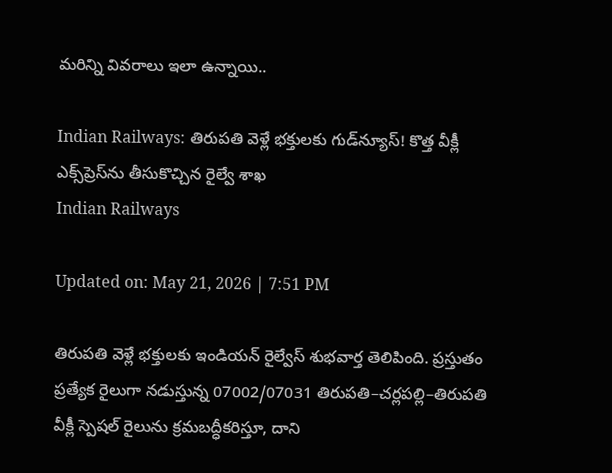మరిన్ని వివరాలు ఇలా ఉన్నాయి..

Indian Railways: తిరుపతి వెళ్లే భక్తులకు గుడ్‌న్యూస్‌! కొత్త వీక్లీ ఎక్స్‌ప్రెస్‌ను తీసుకొచ్చిన రైల్వే శాఖ
Indian Railways

Updated on: May 21, 2026 | 7:51 PM

తిరుపతి వెళ్లే భక్తులకు ఇండియన్‌ రైల్వేస్‌ శుభవార్త తెలిపింది. ప్రస్తుతం ప్రత్యేక రైలుగా నడుస్తున్న 07002/07031 తిరుపతి–చర్లపల్లి–తిరుపతి వీక్లీ స్పెషల్ రైలును క్రమబద్ధీకరిస్తూ, దాని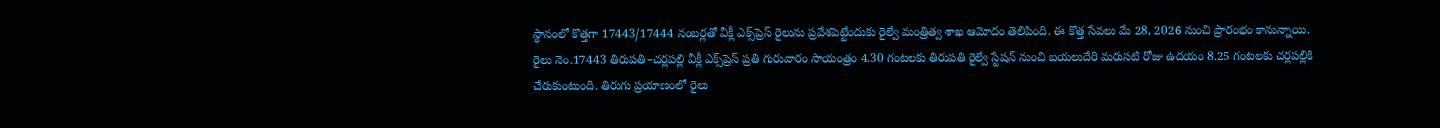స్థానంలో కొత్తగా 17443/17444 నంబర్లతో వీక్లీ ఎక్స్‌ప్రెస్ రైలును ప్రవేశపెట్టేందుకు రైల్వే మంత్రిత్వ శాఖ ఆమోదం తెలిపింది. ఈ కొత్త సేవలు మే 28, 2026 నుంచి ప్రారంభం కానున్నాయి. రైలు నెం.17443 తిరుపతి–చర్లపల్లి వీక్లీ ఎక్స్‌ప్రెస్ ప్రతి గురువారం సాయంత్రం 4.30 గంటలకు తిరుపతి రైల్వే స్టేషన్‌ నుంచి బయలుదేరి మరుసటి రోజు ఉదయం 8.25 గంటలకు చర్లపల్లికి చేరుకుంటుంది. తిరుగు ప్రయాణంలో రైలు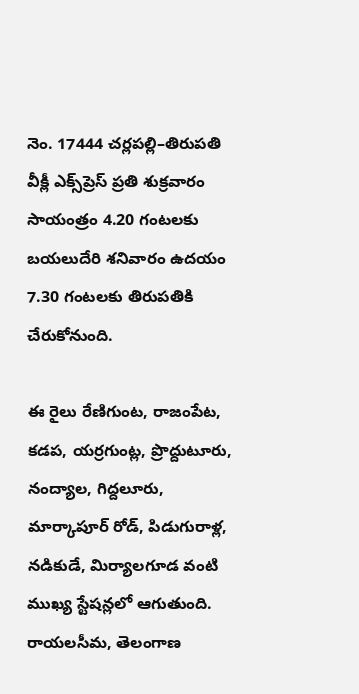నెం. 17444 చర్లపల్లి–తిరుపతి వీక్లీ ఎక్స్‌ప్రెస్ ప్రతి శుక్రవారం సాయంత్రం 4.20 గంటలకు బయలుదేరి శనివారం ఉదయం 7.30 గంటలకు తిరుపతికి చేరుకోనుంది.

ఈ రైలు రేణిగుంట, రాజంపేట, కడప, యర్రగుంట్ల, ప్రొద్దుటూరు, నంద్యాల, గిద్దలూరు, మార్కాపూర్ రోడ్, పిడుగురాళ్ల, నడికుడే, మిర్యాలగూడ వంటి ముఖ్య స్టేషన్లలో ఆగుతుంది. రాయలసీమ, తెలంగాణ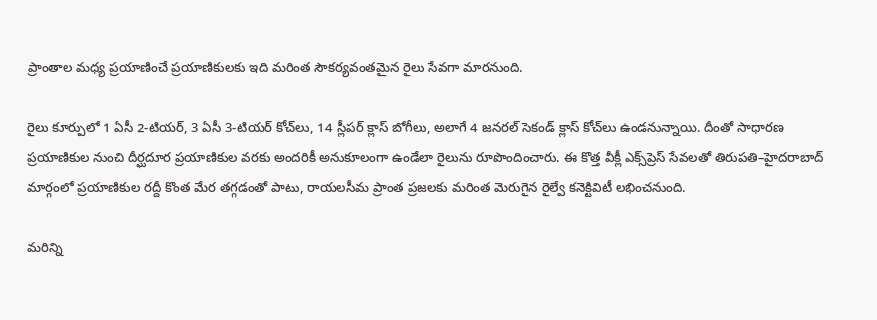ప్రాంతాల మధ్య ప్రయాణించే ప్రయాణికులకు ఇది మరింత సౌకర్యవంతమైన రైలు సేవగా మారనుంది.

రైలు కూర్పులో 1 ఏసీ 2-టియర్, 3 ఏసీ 3-టియర్ కోచ్‌లు, 14 స్లీపర్ క్లాస్ బోగీలు, అలాగే 4 జనరల్ సెకండ్ క్లాస్ కోచ్‌లు ఉండనున్నాయి. దీంతో సాధారణ ప్రయాణికుల నుంచి దీర్ఘదూర ప్రయాణికుల వరకు అందరికీ అనుకూలంగా ఉండేలా రైలును రూపొందించారు. ఈ కొత్త వీక్లీ ఎక్స్‌ప్రెస్ సేవలతో తిరుపతి–హైదరాబాద్ మార్గంలో ప్రయాణికుల రద్దీ కొంత మేర తగ్గడంతో పాటు, రాయలసీమ ప్రాంత ప్రజలకు మరింత మెరుగైన రైల్వే కనెక్టివిటీ లభించనుంది.

మరిన్ని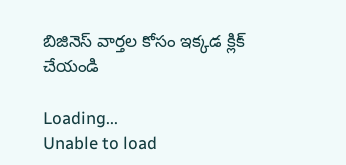బిజినెస్‌ వార్తల కోసం ఇక్కడ క్లిక్‌ చేయండి

Loading...
Unable to load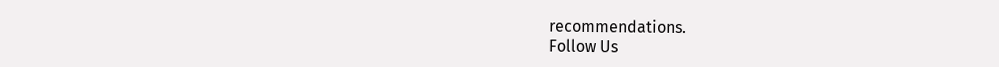recommendations.
Follow Us